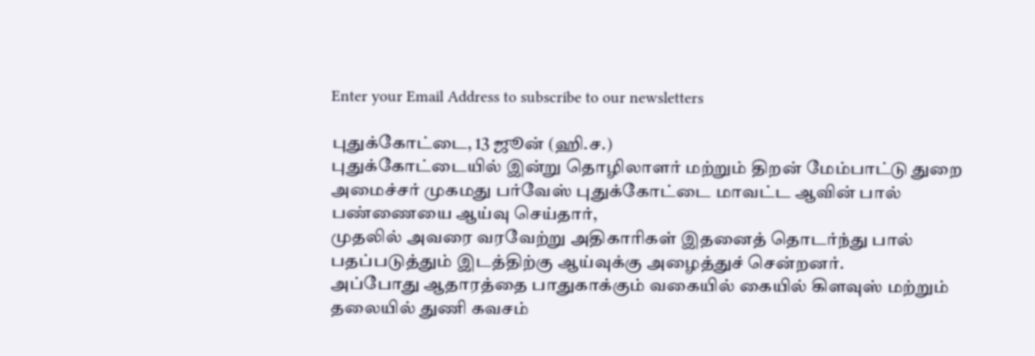Enter your Email Address to subscribe to our newsletters

புதுக்கோட்டை, 13 ஜூன் (ஹி.ச.)
புதுக்கோட்டையில் இன்று தொழிலாளர் மற்றும் திறன் மேம்பாட்டு துறை அமைச்சர் முகமது பர்வேஸ் புதுக்கோட்டை மாவட்ட ஆவின் பால் பண்ணையை ஆய்வு செய்தார்,
முதலில் அவரை வரவேற்று அதிகாரிகள் இதனைத் தொடர்ந்து பால் பதப்படுத்தும் இடத்திற்கு ஆய்வுக்கு அழைத்துச் சென்றனர்.
அப்போது ஆதாரத்தை பாதுகாக்கும் வகையில் கையில் கிளவுஸ் மற்றும் தலையில் துணி கவசம்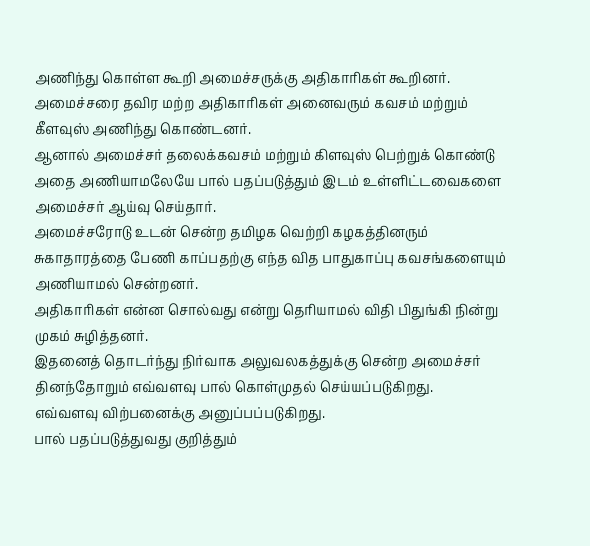அணிந்து கொள்ள கூறி அமைச்சருக்கு அதிகாரிகள் கூறினர்.
அமைச்சரை தவிர மற்ற அதிகாரிகள் அனைவரும் கவசம் மற்றும் கீளவுஸ் அணிந்து கொண்டனர்.
ஆனால் அமைச்சர் தலைக்கவசம் மற்றும் கிளவுஸ் பெற்றுக் கொண்டு அதை அணியாமலேயே பால் பதப்படுத்தும் இடம் உள்ளிட்டவைகளை அமைச்சர் ஆய்வு செய்தார்.
அமைச்சரோடு உடன் சென்ற தமிழக வெற்றி கழகத்தினரும் சுகாதாரத்தை பேணி காப்பதற்கு எந்த வித பாதுகாப்பு கவசங்களையும் அணியாமல் சென்றனர்.
அதிகாரிகள் என்ன சொல்வது என்று தெரியாமல் விதி பிதுங்கி நின்று முகம் சுழித்தனர்.
இதனைத் தொடர்ந்து நிர்வாக அலுவலகத்துக்கு சென்ற அமைச்சர் தினந்தோறும் எவ்வளவு பால் கொள்முதல் செய்யப்படுகிறது.
எவ்வளவு விற்பனைக்கு அனுப்பப்படுகிறது.
பால் பதப்படுத்துவது குறித்தும்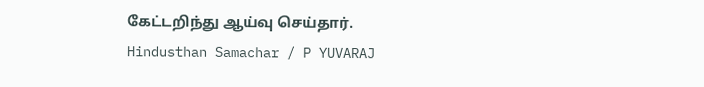கேட்டறிந்து ஆய்வு செய்தார்.
Hindusthan Samachar / P YUVARAJ